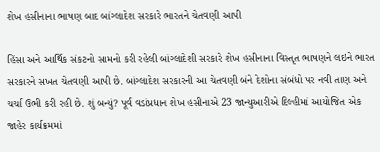શેખ હસીનાના ભાષણ બાદ બાંગ્લાદેશ સરકારે ભારતને ચેતવણી આપી

હિંસા અને આર્થિક સંકટનો સામનો કરી રહેલી બાંગ્લાદેશી સરકારે શેખ હસીનાના વિસ્તૃત ભાષણને લઇને ભારત સરકારને સખત ચેતવણી આપી છે. બાંગ્લાદેશ સરકારની આ ચેતવણી બંને દેશોના સંબંધો પર નવી તાણ અને ચર્ચા ઉભી કરી રહી છે. શું બન્યું? પૂર્વ વડાંપ્રધાન શેખ હસીનાએ 23 જાન્યુઆરીએ દિલ્હીમાં આયોજિત એક જાહેર કાર્યક્રમમાં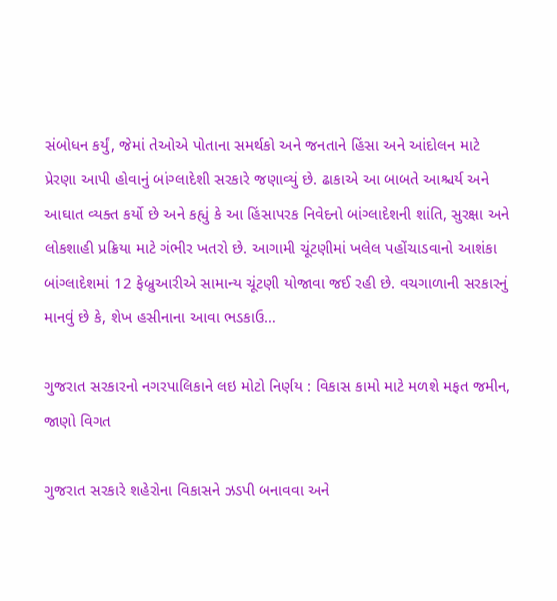સંબોધન કર્યું, જેમાં તેઓએ પોતાના સમર્થકો અને જનતાને હિંસા અને આંદોલન માટે પ્રેરણા આપી હોવાનું બાંગ્લાદેશી સરકારે જણાવ્યું છે. ઢાકાએ આ બાબતે આશ્ચર્ય અને આઘાત વ્યક્ત કર્યો છે અને કહ્યું કે આ હિંસાપરક નિવેદનો બાંગ્લાદેશની શાંતિ, સુરક્ષા અને લોકશાહી પ્રક્રિયા માટે ગંભીર ખતરો છે. આગામી ચૂંટણીમાં ખલેલ પહોંચાડવાનો આશંકા બાંગ્લાદેશમાં 12 ફેબ્રુઆરીએ સામાન્ય ચૂંટણી યોજાવા જઈ રહી છે. વચગાળાની સરકારનું માનવું છે કે, શેખ હસીનાના આવા ભડકાઉ…

ગુજરાત સરકારનો નગરપાલિકાને લઇ મોટો નિર્ણય : વિકાસ કામો માટે મળશે મફત જમીન, જાણો વિગત

ગુજરાત સરકારે શહેરોના વિકાસને ઝડપી બનાવવા અને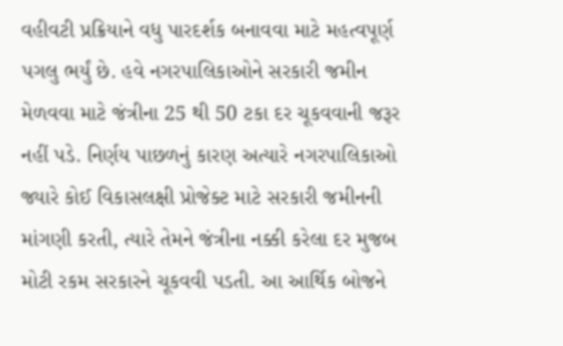વહીવટી પ્રક્રિયાને વધુ પારદર્શક બનાવવા માટે મહત્વપૂર્ણ પગલુ ભર્યું છે. હવે નગરપાલિકાઓને સરકારી જમીન મેળવવા માટે જંત્રીના 25 થી 50 ટકા દર ચૂકવવાની જરૂર નહીં પડે. નિર્ણય પાછળનું કારણ અત્યારે નગરપાલિકાઓ જ્યારે કોઈ વિકાસલક્ષી પ્રોજેક્ટ માટે સરકારી જમીનની માંગણી કરતી, ત્યારે તેમને જંત્રીના નક્કી કરેલા દર મુજબ મોટી રકમ સરકારને ચૂકવવી પડતી. આ આર્થિક બોજને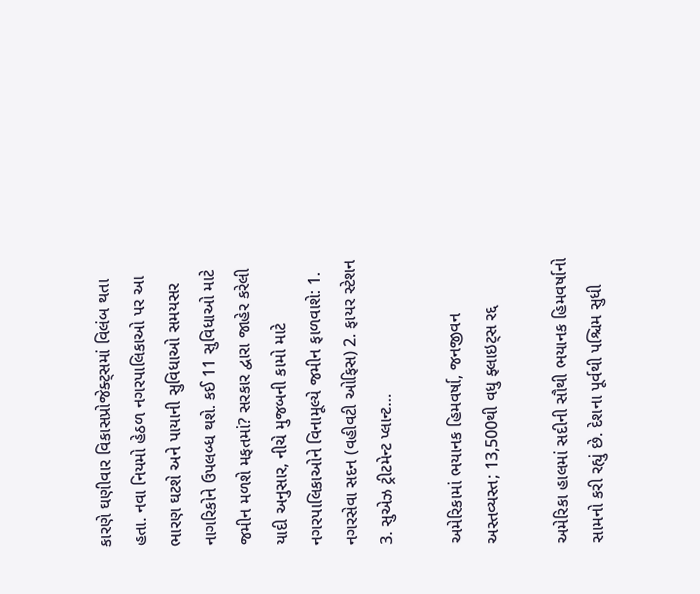કારણે ઘણીવાર વિકાસપ્રોજેક્ટ્સમાં વિલંબ થતા હતા. નવા નિયમો હેઠળ નગરપાલિકાઓ પર આ ભારણ ઘટશે અને પાયાની સુવિધાઓ સમયસર નાગરિકોને ઉપલબ્ધ થશે. કઈ 11 સુવિધાઓ માટે જમીન મળશે મફતમાં? સરકાર દ્વારા જાહેર કરેલી યાદી અનુસાર, નીચે મુજબની કામો માટે નગરપાલિકાઓને વિનામૂલ્યે જમીન ફાળવાશે: 1. નગરસેવા સદન (વહીવટી ઓફિસ) 2. ફાયર સ્ટેશન 3. સુએઝ ટ્રીટમેન્ટ પ્લાન્ટ…

અમેરિકામાં ભયાનક હિમવર્ષા, જનજીવન અસ્તવ્યસ્ત; 13,500થી વધુ ફ્લાઇટ્સ રદ્દ

અમેરિકા હાલમાં સદીની સૌથી ભયાનક હિમવર્ષાનો સામનો કરી રહ્યું છે. દેશના પૂર્વથી પશ્ચિમ સુધી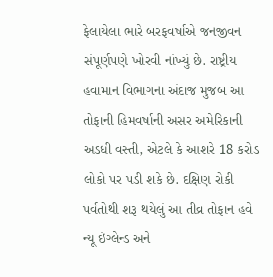ફેલાયેલા ભારે બરફવર્ષાએ જનજીવન સંપૂર્ણપણે ખોરવી નાંખ્યું છે. રાષ્ટ્રીય હવામાન વિભાગના અંદાજ મુજબ આ તોફાની હિમવર્ષાની અસર અમેરિકાની અડધી વસ્તી, એટલે કે આશરે 18 કરોડ લોકો પર પડી શકે છે. દક્ષિણ રોકી પર્વતોથી શરૂ થયેલું આ તીવ્ર તોફાન હવે ન્યૂ ઇંગ્લેન્ડ અને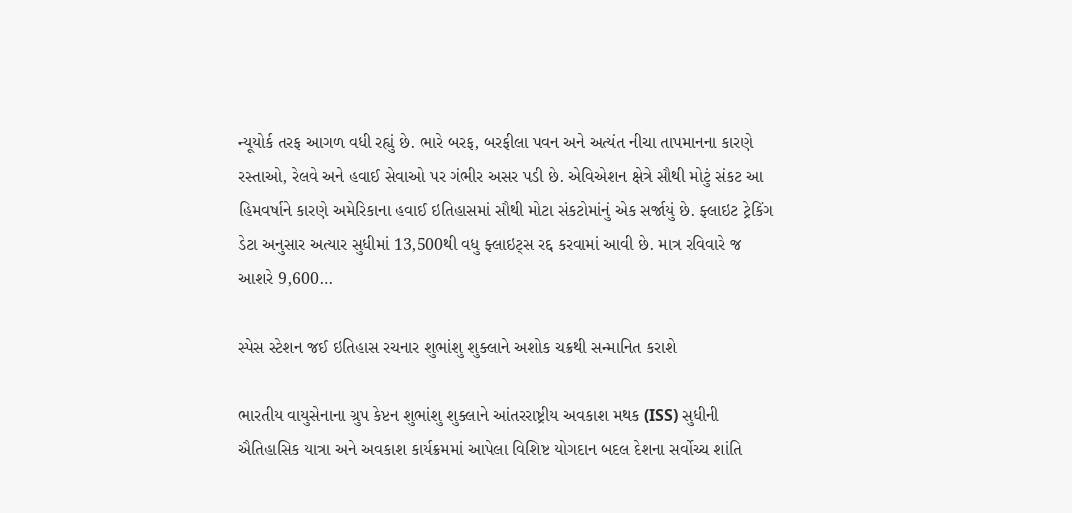ન્યૂયોર્ક તરફ આગળ વધી રહ્યું છે. ભારે બરફ, બરફીલા પવન અને અત્યંત નીચા તાપમાનના કારણે રસ્તાઓ, રેલવે અને હવાઈ સેવાઓ પર ગંભીર અસર પડી છે. એવિએશન ક્ષેત્રે સૌથી મોટું સંકટ આ હિમવર્ષાને કારણે અમેરિકાના હવાઈ ઇતિહાસમાં સૌથી મોટા સંકટોમાંનું એક સર્જાયું છે. ફ્લાઇટ ટ્રેકિંગ ડેટા અનુસાર અત્યાર સુધીમાં 13,500થી વધુ ફ્લાઇટ્સ રદ્દ કરવામાં આવી છે. માત્ર રવિવારે જ આશરે 9,600…

સ્પેસ સ્ટેશન જઈ ઇતિહાસ રચનાર શુભાંશુ શુક્લાને અશોક ચક્રથી સન્માનિત કરાશે

ભારતીય વાયુસેનાના ગ્રુપ કેપ્ટન શુભાંશુ શુક્લાને આંતરરાષ્ટ્રીય અવકાશ મથક (ISS) સુધીની ઐતિહાસિક યાત્રા અને અવકાશ કાર્યક્રમમાં આપેલા વિશિષ્ટ યોગદાન બદલ દેશના સર્વોચ્ચ શાંતિ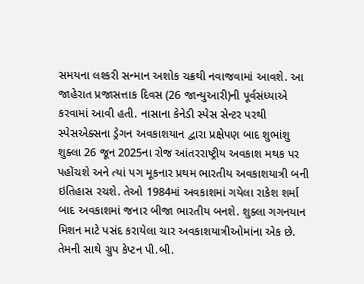સમયના લશ્કરી સન્માન અશોક ચક્રથી નવાજવામાં આવશે. આ જાહેરાત પ્રજાસત્તાક દિવસ (26 જાન્યુઆરી)ની પૂર્વસંધ્યાએ કરવામાં આવી હતી. નાસાના કેનેડી સ્પેસ સેન્ટર પરથી સ્પેસએક્સના ડ્રેગન અવકાશયાન દ્વારા પ્રક્ષેપણ બાદ શુભાંશુ શુક્લા 26 જૂન 2025ના રોજ આંતરરાષ્ટ્રીય અવકાશ મથક પર પહોંચશે અને ત્યાં પગ મૂકનાર પ્રથમ ભારતીય અવકાશયાત્રી બની ઇતિહાસ રચશે. તેઓ 1984માં અવકાશમાં ગયેલા રાકેશ શર્મા બાદ અવકાશમાં જનાર બીજા ભારતીય બનશે. શુક્લા ગગનયાન મિશન માટે પસંદ કરાયેલા ચાર અવકાશયાત્રીઓમાંના એક છે. તેમની સાથે ગ્રુપ કેપ્ટન પી.બી.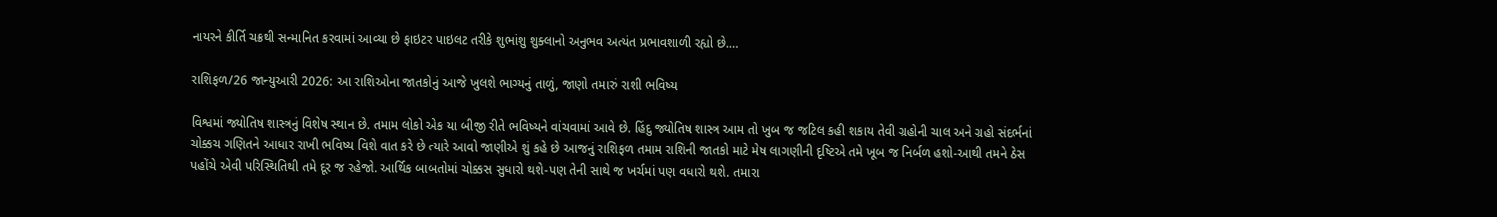નાયરને કીર્તિ ચક્રથી સન્માનિત કરવામાં આવ્યા છે ફાઇટર પાઇલટ તરીકે શુભાંશુ શુક્લાનો અનુભવ અત્યંત પ્રભાવશાળી રહ્યો છે.…

રાશિફળ/26 જાન્યુઆરી 2026: આ રાશિઓના જાતકોનું આજે ખુલશે ભાગ્યનું તાળું, જાણો તમારું રાશી ભવિષ્ય

વિશ્વમાં જ્યોતિષ શાસ્ત્રનું વિશેષ સ્થાન છે. તમામ લોકો એક યા બીજી રીતે ભવિષ્યને વાંચવામાં આવે છે. હિંદુ જ્યોતિષ શાસ્ત્ર આમ તો ખુબ જ જટિલ કહી શકાય તેવી ગ્રહોની ચાલ અને ગ્રહો સંદર્ભનાં ચોક્કચ ગણિતને આધાર રાખી ભવિષ્ય વિશે વાત કરે છે ત્યારે આવો જાણીએ શું કહે છે આજનું રાશિફળ તમામ રાશિની જાતકો માટે મેષ લાગણીની દૃષ્ટિએ તમે ખૂબ જ નિર્બળ હશો-આથી તમને ઠેસ પહોંચે એવી પરિસ્થિતિથી તમે દૂર જ રહેજો. આર્થિક બાબતોમાં ચોક્કસ સુધારો થશે-પણ તેની સાથે જ ખર્ચમાં પણ વધારો થશે. તમારા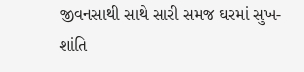જીવનસાથી સાથે સારી સમજ ઘરમાં સુખ-શાંતિ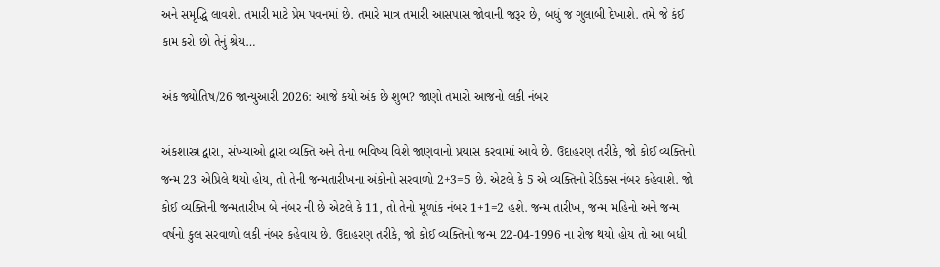અને સમૃદ્ધિ લાવશે. તમારી માટે પ્રેમ પવનમાં છે. તમારે માત્ર તમારી આસપાસ જોવાની જરૂર છે, બધું જ ગુલાબી દેખાશે. તમે જે કંઈ કામ કરો છો તેનું શ્રેય…

અંક જ્યોતિષ/26 જાન્યુઆરી 2026: આજે કયો અંક છે શુભ? જાણો તમારો આજનો લકી નંબર

અંકશાસ્ત્ર દ્વારા, સંખ્યાઓ દ્વારા વ્યક્તિ અને તેના ભવિષ્ય વિશે જાણવાનો પ્રયાસ કરવામાં આવે છે. ઉદાહરણ તરીકે, જો કોઈ વ્યક્તિનો જન્મ 23 એપ્રિલે થયો હોય, તો તેની જન્મતારીખના અંકોનો સરવાળો 2+3=5 છે. એટલે કે 5 એ વ્યક્તિનો રેડિક્સ નંબર કહેવાશે. જો કોઈ વ્યક્તિની જન્મતારીખ બે નંબર ની છે એટલે કે 11, તો તેનો મૂળાંક નંબર 1+1=2 હશે. જન્મ તારીખ, જન્મ મહિનો અને જન્મ વર્ષનો કુલ સરવાળો લકી નંબર કહેવાય છે. ઉદાહરણ તરીકે, જો કોઈ વ્યક્તિનો જન્મ 22-04-1996 ના રોજ થયો હોય તો આ બધી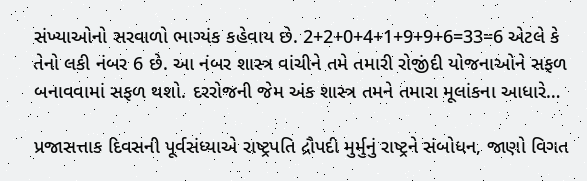સંખ્યાઓનો સરવાળો ભાગ્યંક કહેવાય છે. 2+2+0+4+1+9+9+6=33=6 એટલે કે તેનો લકી નંબર 6 છે. આ નંબર શાસ્ત્ર વાંચીને તમે તમારી રોજીંદી યોજનાઓને સફળ બનાવવામાં સફળ થશો. દરરોજની જેમ અંક શાસ્ત્ર તમને તમારા મૂલાંકના આધારે…

પ્રજાસત્તાક દિવસની પૂર્વસંધ્યાએ રાષ્ટ્રપતિ દ્રૌપદી મુર્મુનું રાષ્ટ્રને સંબોધન, જાણો વિગત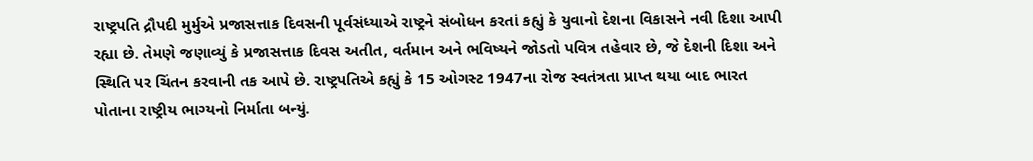રાષ્ટ્રપતિ દ્રૌપદી મુર્મુએ પ્રજાસત્તાક દિવસની પૂર્વસંધ્યાએ રાષ્ટ્રને સંબોધન કરતાં કહ્યું કે યુવાનો દેશના વિકાસને નવી દિશા આપી રહ્યા છે. તેમણે જણાવ્યું કે પ્રજાસત્તાક દિવસ અતીત, વર્તમાન અને ભવિષ્યને જોડતો પવિત્ર તહેવાર છે, જે દેશની દિશા અને સ્થિતિ પર ચિંતન કરવાની તક આપે છે. રાષ્ટ્રપતિએ કહ્યું કે 15 ઓગસ્ટ 1947ના રોજ સ્વતંત્રતા પ્રાપ્ત થયા બાદ ભારત પોતાના રાષ્ટ્રીય ભાગ્યનો નિર્માતા બન્યું.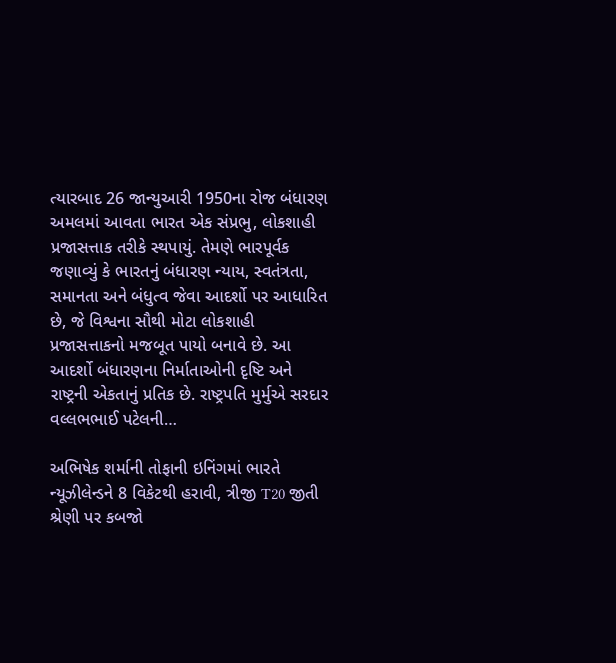ત્યારબાદ 26 જાન્યુઆરી 1950ના રોજ બંધારણ અમલમાં આવતા ભારત એક સંપ્રભુ, લોકશાહી પ્રજાસત્તાક તરીકે સ્થપાયું. તેમણે ભારપૂર્વક જણાવ્યું કે ભારતનું બંધારણ ન્યાય, સ્વતંત્રતા, સમાનતા અને બંધુત્વ જેવા આદર્શો પર આધારિત છે, જે વિશ્વના સૌથી મોટા લોકશાહી પ્રજાસત્તાકનો મજબૂત પાયો બનાવે છે. આ આદર્શો બંધારણના નિર્માતાઓની દૃષ્ટિ અને રાષ્ટ્રની એકતાનું પ્રતિક છે. રાષ્ટ્રપતિ મુર્મુએ સરદાર વલ્લભભાઈ પટેલની…

અભિષેક શર્માની તોફાની ઇનિંગમાં ભારતે ન્યૂઝીલેન્ડને 8 વિકેટથી હરાવી, ત્રીજી T20 જીતી શ્રેણી પર કબજો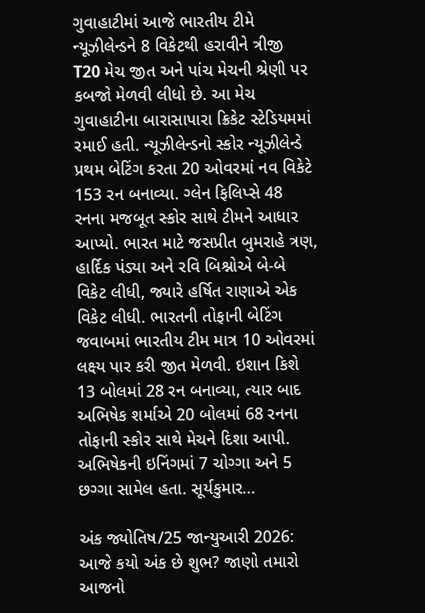ગુવાહાટીમાં આજે ભારતીય ટીમે ન્યૂઝીલેન્ડને 8 વિકેટથી હરાવીને ત્રીજી T20 મેચ જીત અને પાંચ મેચની શ્રેણી પર કબજો મેળવી લીધો છે. આ મેચ ગુવાહાટીના બારાસાપારા ક્રિકેટ સ્ટેડિયમમાં રમાઈ હતી. ન્યૂઝીલેન્ડનો સ્કોર ન્યૂઝીલેન્ડે પ્રથમ બેટિંગ કરતા 20 ઓવરમાં નવ વિકેટે 153 રન બનાવ્યા. ગ્લેન ફિલિપ્સે 48 રનના મજબૂત સ્કોર સાથે ટીમને આધાર આપ્યો. ભારત માટે જસપ્રીત બુમરાહે ત્રણ, હાર્દિક પંડ્યા અને રવિ બિશ્નોએ બે-બે વિકેટ લીધી, જ્યારે હર્ષિત રાણાએ એક વિકેટ લીધી. ભારતની તોફાની બેટિંગ જવાબમાં ભારતીય ટીમ માત્ર 10 ઓવરમાં લક્ષ્ય પાર કરી જીત મેળવી. ઇશાન કિશે 13 બોલમાં 28 રન બનાવ્યા, ત્યાર બાદ અભિષેક શર્માએ 20 બોલમાં 68 રનના તોફાની સ્કોર સાથે મેચને દિશા આપી. અભિષેકની ઇનિંગમાં 7 ચોગ્ગા અને 5 છગ્ગા સામેલ હતા. સૂર્યકુમાર…

અંક જ્યોતિષ/25 જાન્યુઆરી 2026: આજે કયો અંક છે શુભ? જાણો તમારો આજનો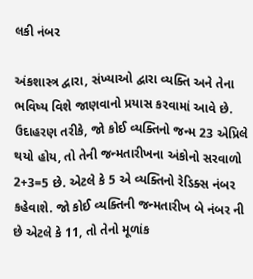લકી નંબર

અંકશાસ્ત્ર દ્વારા, સંખ્યાઓ દ્વારા વ્યક્તિ અને તેના ભવિષ્ય વિશે જાણવાનો પ્રયાસ કરવામાં આવે છે. ઉદાહરણ તરીકે, જો કોઈ વ્યક્તિનો જન્મ 23 એપ્રિલે થયો હોય, તો તેની જન્મતારીખના અંકોનો સરવાળો 2+3=5 છે. એટલે કે 5 એ વ્યક્તિનો રેડિક્સ નંબર કહેવાશે. જો કોઈ વ્યક્તિની જન્મતારીખ બે નંબર ની છે એટલે કે 11, તો તેનો મૂળાંક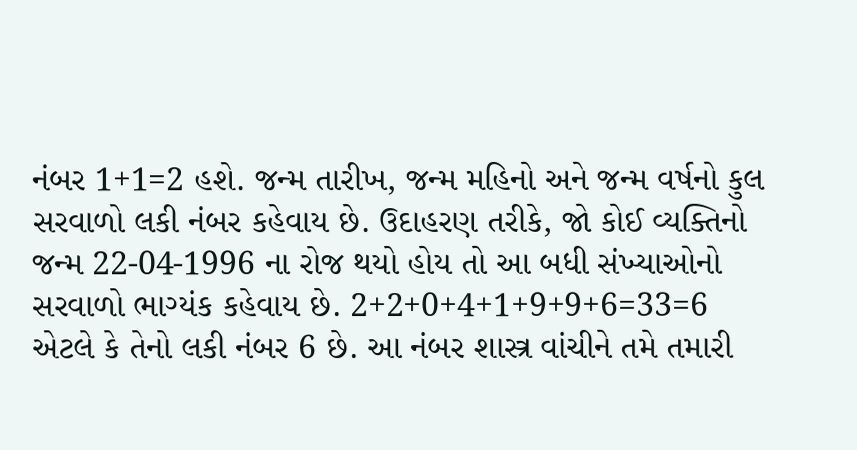નંબર 1+1=2 હશે. જન્મ તારીખ, જન્મ મહિનો અને જન્મ વર્ષનો કુલ સરવાળો લકી નંબર કહેવાય છે. ઉદાહરણ તરીકે, જો કોઈ વ્યક્તિનો જન્મ 22-04-1996 ના રોજ થયો હોય તો આ બધી સંખ્યાઓનો સરવાળો ભાગ્યંક કહેવાય છે. 2+2+0+4+1+9+9+6=33=6 એટલે કે તેનો લકી નંબર 6 છે. આ નંબર શાસ્ત્ર વાંચીને તમે તમારી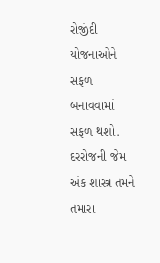રોજીંદી યોજનાઓને સફળ બનાવવામાં સફળ થશો. દરરોજની જેમ અંક શાસ્ત્ર તમને તમારા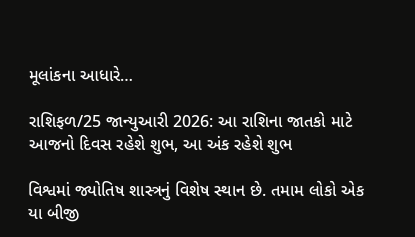મૂલાંકના આધારે…

રાશિફળ/25 જાન્યુઆરી 2026: આ રાશિના જાતકો માટે આજનો દિવસ રહેશે શુભ, આ અંક રહેશે શુભ

વિશ્વમાં જ્યોતિષ શાસ્ત્રનું વિશેષ સ્થાન છે. તમામ લોકો એક યા બીજી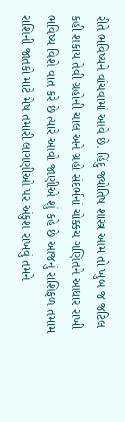રીતે ભવિષ્યને વાંચવામાં આવે છે. હિંદુ જ્યોતિષ શાસ્ત્ર આમ તો ખુબ જ જટિલ કહી શકાય તેવી ગ્રહોની ચાલ અને ગ્રહો સંદર્ભનાં ચોક્કચ ગણિતને આધાર રાખી ભવિષ્ય વિશે વાત કરે છે ત્યારે આવો જાણીએ શું કહે છે આજનું રાશિફળ તમામ રાશિની જાતકો માટે મેષ તમારી લાગણીઓ પર અંકુશ રાખવું તમને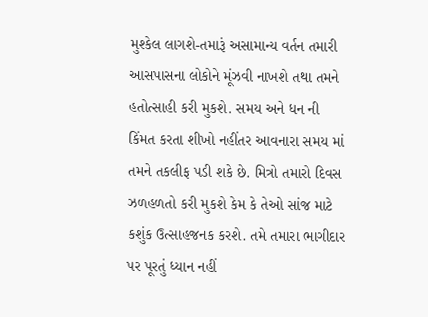મુશ્કેલ લાગશે-તમારૂં અસામાન્ય વર્તન તમારી આસપાસના લોકોને મૂંઝવી નાખશે તથા તમને હતોત્સાહી કરી મુકશે. સમય અને ધન ની કિંમત કરતા શીખો નહીંતર આવનારા સમય માં તમને તકલીફ પડી શકે છે. મિત્રો તમારો દિવસ ઝળહળતો કરી મુકશે કેમ કે તેઓ સાંજ માટે કશુંક ઉત્સાહજનક કરશે. તમે તમારા ભાગીદાર પર પૂરતું ધ્યાન નહીં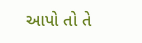આપો તો તે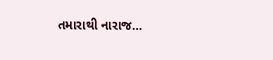તમારાથી નારાજ…